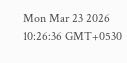Mon Mar 23 2026 10:26:36 GMT+0530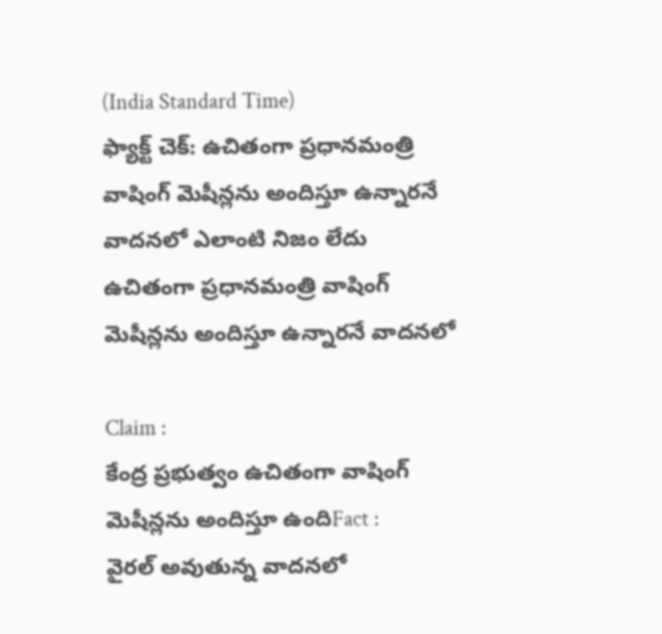(India Standard Time)
ఫ్యాక్ట్ చెక్: ఉచితంగా ప్రధానమంత్రి వాషింగ్ మెషీన్లను అందిస్తూ ఉన్నారనే వాదనలో ఎలాంటి నిజం లేదు
ఉచితంగా ప్రధానమంత్రి వాషింగ్ మెషీన్లను అందిస్తూ ఉన్నారనే వాదనలో

Claim :
కేంద్ర ప్రభుత్వం ఉచితంగా వాషింగ్ మెషీన్లను అందిస్తూ ఉందిFact :
వైరల్ అవుతున్న వాదనలో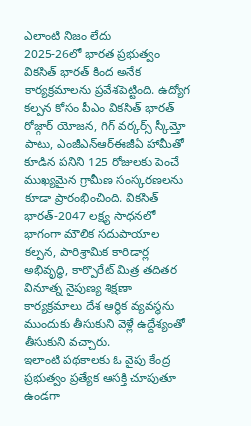ఎలాంటి నిజం లేదు
2025-26లో భారత ప్రభుత్వం వికసిత్ భారత్ కింద అనేక కార్యక్రమాలను ప్రవేశపెట్టింది. ఉద్యోగ కల్పన కోసం పీఎం వికసిత్ భారత్ రోజ్గార్ యోజన, గిగ్ వర్కర్స్ స్కీమ్తో పాటు, ఎంజీఎన్ఆర్ఈజీఏ హామీతో కూడిన పనిని 125 రోజులకు పెంచే ముఖ్యమైన గ్రామీణ సంస్కరణలను కూడా ప్రారంభించింది. వికసిత్ భారత్-2047 లక్ష్య సాధనలో భాగంగా మౌలిక సదుపాయాల కల్పన, పారిశ్రామిక కారిడార్ల అభివృద్ధి, కార్పొరేట్ మిత్ర తదితర వినూత్న నైపుణ్య శిక్షణా కార్యక్రమాలు దేశ ఆర్థిక వ్యవస్థను ముందుకు తీసుకుని వెళ్లే ఉద్దేశ్యంతో తీసుకుని వచ్చారు.
ఇలాంటి పథకాలకు ఓ వైపు కేంద్ర ప్రభుత్వం ప్రత్యేక ఆసక్తి చూపుతూ ఉండగా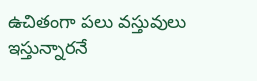ఉచితంగా పలు వస్తువులు ఇస్తున్నారనే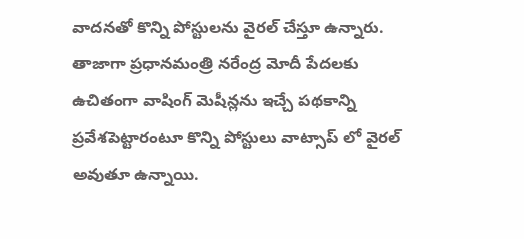వాదనతో కొన్ని పోస్టులను వైరల్ చేస్తూ ఉన్నారు. తాజాగా ప్రధానమంత్రి నరేంద్ర మోదీ పేదలకు ఉచితంగా వాషింగ్ మెషీన్లను ఇచ్చే పథకాన్ని ప్రవేశపెట్టారంటూ కొన్ని పోస్టులు వాట్సాప్ లో వైరల్ అవుతూ ఉన్నాయి.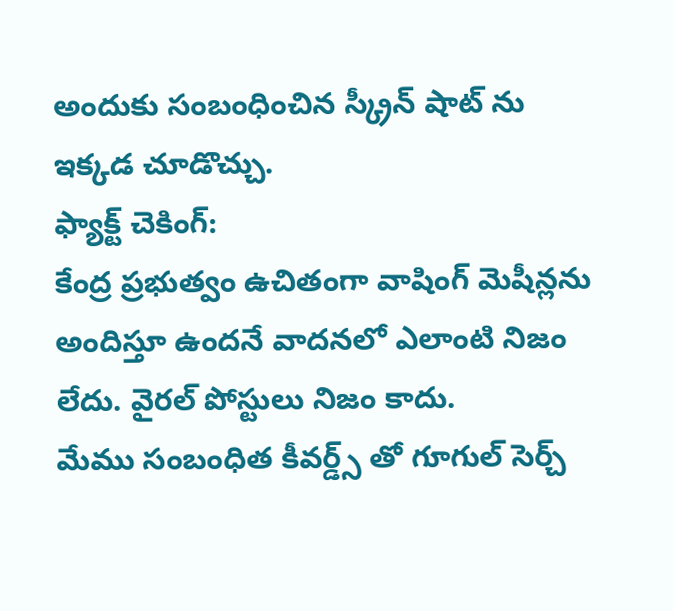అందుకు సంబంధించిన స్క్రీన్ షాట్ ను ఇక్కడ చూడొచ్చు.
ఫ్యాక్ట్ చెకింగ్:
కేంద్ర ప్రభుత్వం ఉచితంగా వాషింగ్ మెషీన్లను అందిస్తూ ఉందనే వాదనలో ఎలాంటి నిజం లేదు. వైరల్ పోస్టులు నిజం కాదు.
మేము సంబంధిత కీవర్డ్స్ తో గూగుల్ సెర్చ్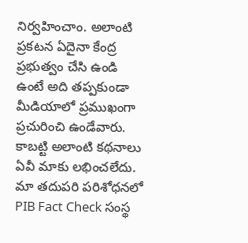నిర్వహించాం. అలాంటి ప్రకటన ఏదైనా కేంద్ర ప్రభుత్వం చేసి ఉండి ఉంటే అది తప్పకుండా మీడియాలో ప్రముఖంగా ప్రచురించి ఉండేవారు. కాబట్టి అలాంటి కథనాలు ఏవీ మాకు లభించలేదు.
మా తదుపరి పరిశోధనలో PIB Fact Check సంస్థ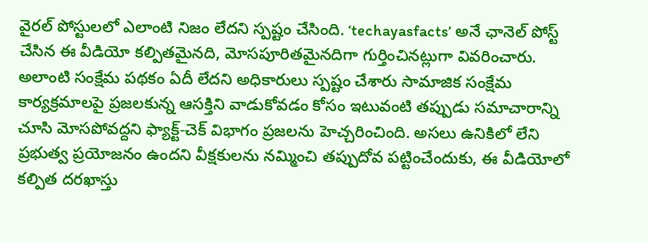వైరల్ పోస్టులలో ఎలాంటి నిజం లేదని స్పష్టం చేసింది. ‘techayasfacts’ అనే ఛానెల్ పోస్ట్ చేసిన ఈ వీడియో కల్పితమైనది, మోసపూరితమైనదిగా గుర్తించినట్లుగా వివరించారు. అలాంటి సంక్షేమ పథకం ఏదీ లేదని అధికారులు స్పష్టం చేశారు సామాజిక సంక్షేమ కార్యక్రమాలపై ప్రజలకున్న ఆసక్తిని వాడుకోవడం కోసం ఇటువంటి తప్పుడు సమాచారాన్ని చూసి మోసపోవద్దని ఫ్యాక్ట్-చెక్ విభాగం ప్రజలను హెచ్చరించింది. అసలు ఉనికిలో లేని ప్రభుత్వ ప్రయోజనం ఉందని వీక్షకులను నమ్మించి తప్పుదోవ పట్టించేందుకు, ఈ వీడియోలో కల్పిత దరఖాస్తు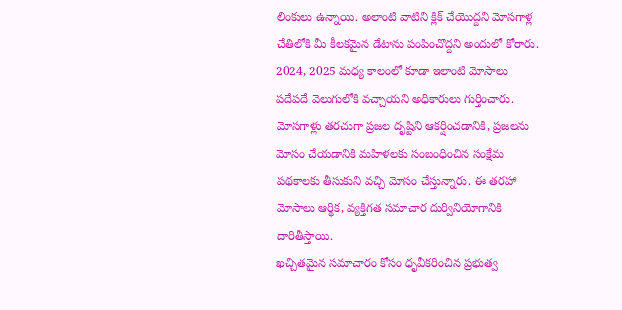లింకులు ఉన్నాయి. అలాంటి వాటిని క్లిక్ చేయొద్దని మోసగాళ్ల చేతిలోకి మీ కీలకమైన డేటాను పంపించొద్దని అందులో కోరారు.
2024, 2025 మధ్య కాలంలో కూడా ఇలాంటి మోసాలు పదేపదే వెలుగులోకి వచ్చాయని అధికారులు గుర్తించారు. మోసగాళ్లు తరచుగా ప్రజల దృష్టిని ఆకర్షించడానికి, ప్రజలను మోసం చేయడానికి మహిళలకు సంబంధించిన సంక్షేమ పథకాలకు తీసుకుని వచ్చి మోసం చేస్తున్నారు. ఈ తరహా మోసాలు ఆర్థిక, వ్యక్తిగత సమాచార దుర్వినియోగానికి దారితీస్తాయి.
ఖచ్చితమైన సమాచారం కోసం ధృవీకరించిన ప్రభుత్వ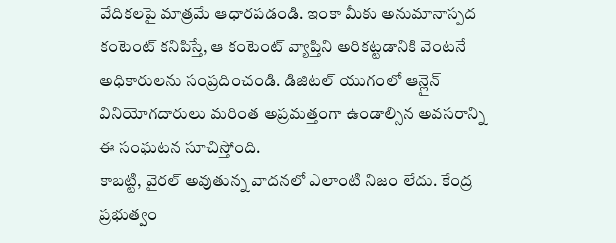వేదికలపై మాత్రమే ఆధారపడండి. ఇంకా మీకు అనుమానాస్పద కంటెంట్ కనిపిస్తే, ఆ కంటెంట్ వ్యాప్తిని అరికట్టడానికి వెంటనే అధికారులను సంప్రదించండి. డిజిటల్ యుగంలో ఆన్లైన్ వినియోగదారులు మరింత అప్రమత్తంగా ఉండాల్సిన అవసరాన్ని ఈ సంఘటన సూచిస్తోంది.
కాబట్టి, వైరల్ అవుతున్న వాదనలో ఎలాంటి నిజం లేదు. కేంద్ర ప్రభుత్వం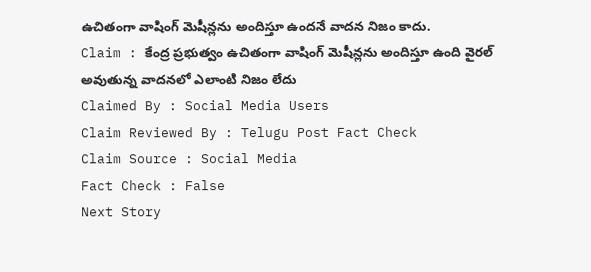ఉచితంగా వాషింగ్ మెషీన్లను అందిస్తూ ఉందనే వాదన నిజం కాదు.
Claim : కేంద్ర ప్రభుత్వం ఉచితంగా వాషింగ్ మెషీన్లను అందిస్తూ ఉంది వైరల్ అవుతున్న వాదనలో ఎలాంటి నిజం లేదు
Claimed By : Social Media Users
Claim Reviewed By : Telugu Post Fact Check
Claim Source : Social Media
Fact Check : False
Next Story